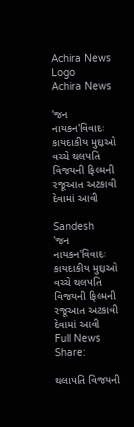Achira News Logo
Achira News

'જન નાયકન'વિવાદઃ કાયદાકીય મુદ્દાઓ વચ્ચે થલપતિ વિજયની ફિલ્મની રજૂઆત અટકાવી દેવામાં આવી

Sandesh
'જન નાયકન'વિવાદઃ કાયદાકીય મુદ્દાઓ વચ્ચે થલપતિ વિજયની ફિલ્મની રજૂઆત અટકાવી દેવામાં આવી
Full News
Share:

થલાપતિ વિજયની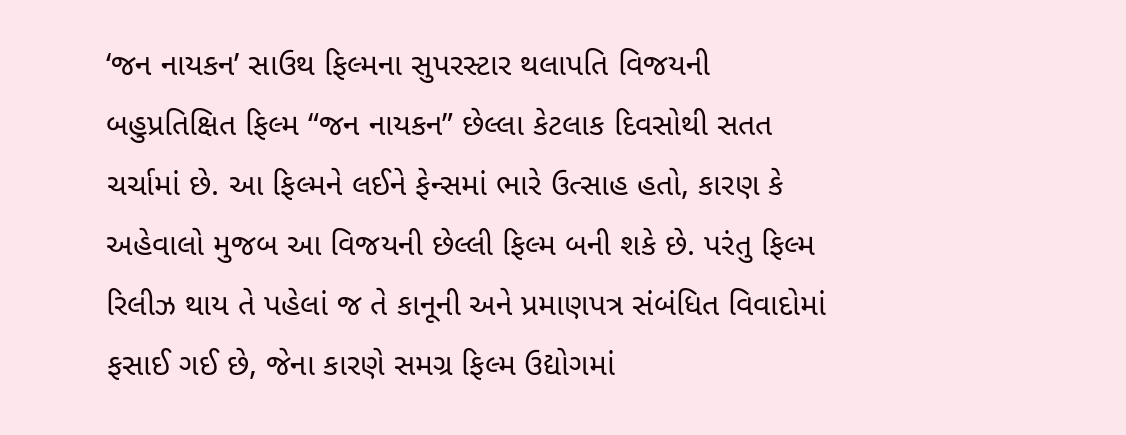‘જન નાયકન’ સાઉથ ફિલ્મના સુપરસ્ટાર થલાપતિ વિજયની બહુપ્રતિક્ષિત ફિલ્મ “જન નાયકન” છેલ્લા કેટલાક દિવસોથી સતત ચર્ચામાં છે. આ ફિલ્મને લઈને ફેન્સમાં ભારે ઉત્સાહ હતો, કારણ કે અહેવાલો મુજબ આ વિજયની છેલ્લી ફિલ્મ બની શકે છે. પરંતુ ફિલ્મ રિલીઝ થાય તે પહેલાં જ તે કાનૂની અને પ્રમાણપત્ર સંબંધિત વિવાદોમાં ફસાઈ ગઈ છે, જેના કારણે સમગ્ર ફિલ્મ ઉદ્યોગમાં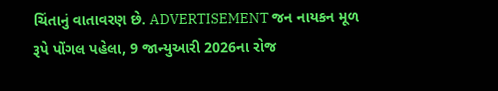ચિંતાનું વાતાવરણ છે. ADVERTISEMENT જન નાયકન મૂળ રૂપે પોંગલ પહેલા, 9 જાન્યુઆરી 2026ના રોજ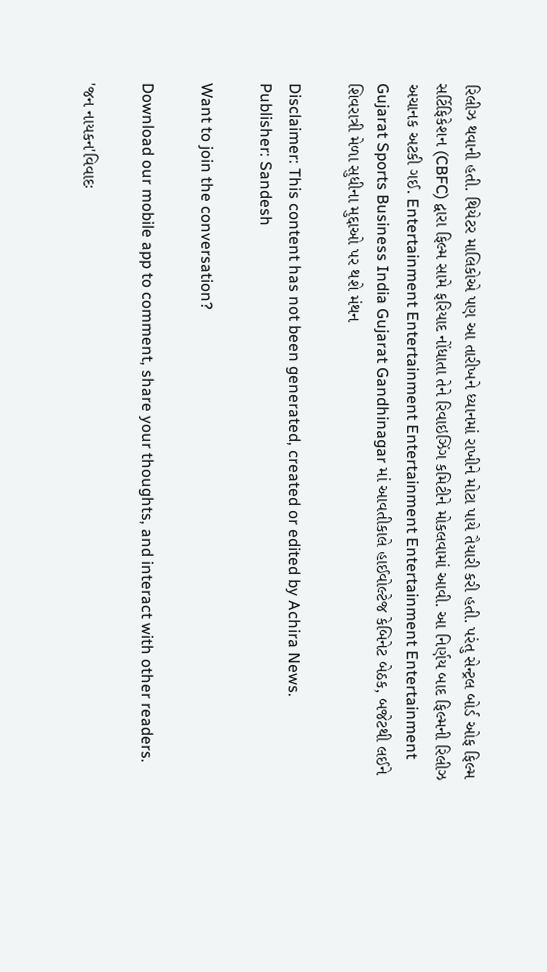રિલીઝ થવાની હતી. થિયેટર માલિકોએ પણ આ તારીખને ધ્યાનમાં રાખીને મોટા પાયે તૈયારી કરી હતી. પરંતુ સેન્ટ્રલ બોર્ડ ઓફ ફિલ્મ સર્ટિફિકેશન (CBFC) દ્વારા ફિલ્મ સામે ફરિયાદ નોંધાતા તેને રિવાઇઝિંગ કમિટીને મોકલવામાં આવી. આ નિર્ણય બાદ ફિલ્મની રિલીઝ અચાનક અટકી ગઈ. Entertainment Entertainment Entertainment Entertainment Entertainment Gujarat Sports Business India Gujarat Gandhinagar માં આવતીકાલે હાઈવોલ્ટેજ કેબિનેટ બેઠક, બજેટથી લઈને શિવરાત્રી મેળા સુધીના મુદ્દાઓ પર થશે મંથન

Disclaimer: This content has not been generated, created or edited by Achira News.
Publisher: Sandesh

Want to join the conversation?

Download our mobile app to comment, share your thoughts, and interact with other readers.

'જન નાયકન'વિવાદઃ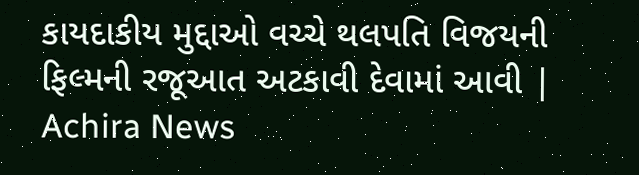કાયદાકીય મુદ્દાઓ વચ્ચે થલપતિ વિજયની ફિલ્મની રજૂઆત અટકાવી દેવામાં આવી | Achira News